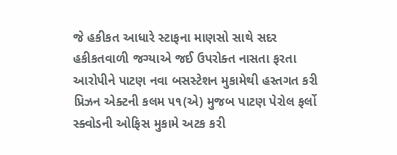જે હકીકત આધારે સ્ટાફના માણસો સાથે સદર હકીકતવાળી જગ્યાએ જઈ ઉપરોક્ત નાસતા ફરતા આરોપીને પાટણ નવા બસસ્ટેશન મુકામેથી હસ્તગત કરી પ્રિઝન એક્ટની કલમ ૫૧(એ) મુજબ પાટણ પેરોલ ફર્લો સ્ક્વોડની ઓફિસ મુકામે અટક કરી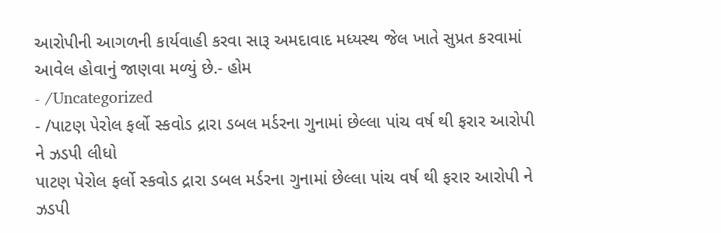આરોપીની આગળની કાર્યવાહી કરવા સારૂ અમદાવાદ મધ્યસ્થ જેલ ખાતે સુપ્રત કરવામાં આવેલ હોવાનું જાણવા મળ્યું છે.- હોમ
- /Uncategorized
- /પાટણ પેરોલ ફર્લો સ્કવોડ દ્રારા ડબલ મર્ડરના ગુનામાં છેલ્લા પાંચ વર્ષ થી ફરાર આરોપી ને ઝડપી લીધો
પાટણ પેરોલ ફર્લો સ્કવોડ દ્રારા ડબલ મર્ડરના ગુનામાં છેલ્લા પાંચ વર્ષ થી ફરાર આરોપી ને ઝડપી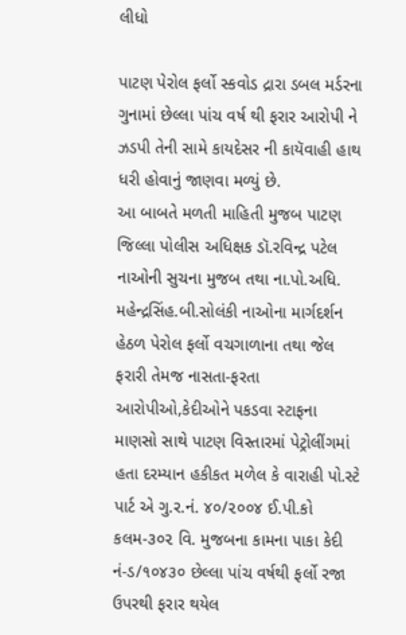લીધો

પાટણ પેરોલ ફર્લો સ્કવોડ દ્રારા ડબલ મર્ડરના ગુનામાં છેલ્લા પાંચ વર્ષ થી ફરાર આરોપી ને ઝડપી તેની સામે કાયદેસર ની કાયૅવાહી હાથ ધરી હોવાનું જાણવા મળ્યું છે.
આ બાબતે મળતી માહિતી મુજબ પાટણ જિલ્લા પોલીસ અધિક્ષક ડૉ.રવિન્દ્ર પટેલ નાઓની સુચના મુજબ તથા ના.પો.અધિ. મહેન્દ્રસિંહ.બી.સોલંકી નાઓના માર્ગદર્શન હેઠળ પેરોલ ફર્લો વચગાળાના તથા જેલ ફરારી તેમજ નાસતા-ફરતા આરોપીઓ,કેદીઓને પકડવા સ્ટાફના માણસો સાથે પાટણ વિસ્તારમાં પેટ્રોલીંગમાં હતા દરમ્યાન હકીકત મળેલ કે વારાહી પો.સ્ટે પાર્ટ એ ગુ.ર.નં. ૪૦/૨૦૦૪ ઈ.પી.કો કલમ-૩૦૨ વિ. મુજબના કામના પાકા કેદી નં-ડ/૧૦૪૩૦ છેલ્લા પાંચ વર્ષથી ફર્લો રજા ઉપરથી ફરાર થયેલ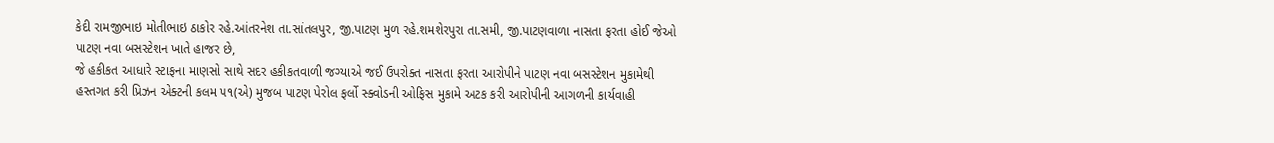કેદી રામજીભાઇ મોતીભાઇ ઠાકોર રહે.આંતરનેશ તા.સાંતલપુર, જી.પાટણ મુળ રહે.શમશેરપુરા તા.સમી, જી.પાટણવાળા નાસતા ફરતા હોઈ જેઓ પાટણ નવા બસસ્ટેશન ખાતે હાજર છે,
જે હકીકત આધારે સ્ટાફના માણસો સાથે સદર હકીકતવાળી જગ્યાએ જઈ ઉપરોક્ત નાસતા ફરતા આરોપીને પાટણ નવા બસસ્ટેશન મુકામેથી હસ્તગત કરી પ્રિઝન એક્ટની કલમ ૫૧(એ) મુજબ પાટણ પેરોલ ફર્લો સ્ક્વોડની ઓફિસ મુકામે અટક કરી આરોપીની આગળની કાર્યવાહી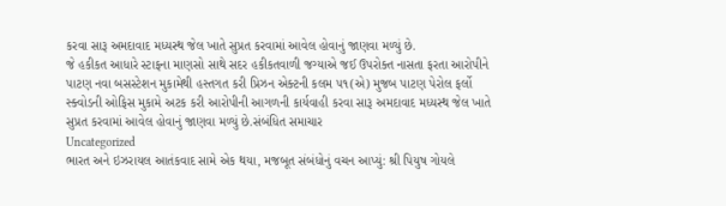કરવા સારૂ અમદાવાદ મધ્યસ્થ જેલ ખાતે સુપ્રત કરવામાં આવેલ હોવાનું જાણવા મળ્યું છે.
જે હકીકત આધારે સ્ટાફના માણસો સાથે સદર હકીકતવાળી જગ્યાએ જઈ ઉપરોક્ત નાસતા ફરતા આરોપીને પાટણ નવા બસસ્ટેશન મુકામેથી હસ્તગત કરી પ્રિઝન એક્ટની કલમ ૫૧(એ) મુજબ પાટણ પેરોલ ફર્લો સ્ક્વોડની ઓફિસ મુકામે અટક કરી આરોપીની આગળની કાર્યવાહી કરવા સારૂ અમદાવાદ મધ્યસ્થ જેલ ખાતે સુપ્રત કરવામાં આવેલ હોવાનું જાણવા મળ્યું છે.સંબંધિત સમાચાર
Uncategorized
ભારત અને ઇઝરાયલ આતંકવાદ સામે એક થયા, મજબૂત સંબંધોનું વચન આપ્યું: શ્રી પિયુષ ગોયલે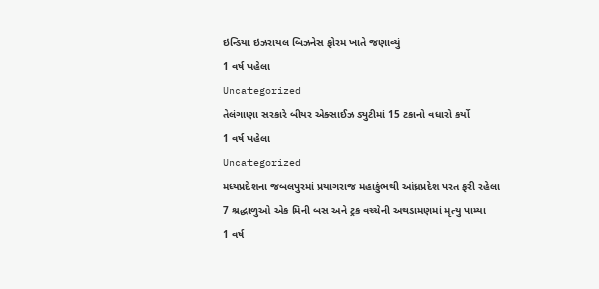ઇન્ડિયા ઇઝરાયલ બિઝનેસ ફોરમ ખાતે જણાવ્યું
1 વર્ષ પહેલા
Uncategorized
તેલંગાણા સરકારે બીયર એક્સાઈઝ ડ્યુટીમાં 15 ટકાનો વધારો કર્યો
1 વર્ષ પહેલા
Uncategorized
મધ્યપ્રદેશના જબલપુરમાં પ્રયાગરાજ મહાકુંભથી આંધ્રપ્રદેશ પરત ફરી રહેલા 7 શ્રદ્ધાળુઓ એક મિની બસ અને ટ્રક વચ્ચેની અથડામણમાં મૃત્યુ પામ્યા
1 વર્ષ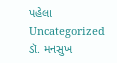પહેલા
Uncategorized
ડૉ. મનસુખ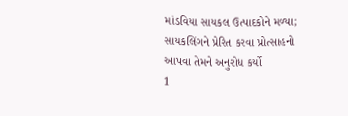માંડવિયા સાયકલ ઉત્પાદકોને મળ્યા; સાયકલિંગને પ્રેરિત કરવા પ્રોત્સાહનો આપવા તેમને અનુરોધ કર્યો
1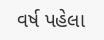વર્ષ પહેલા